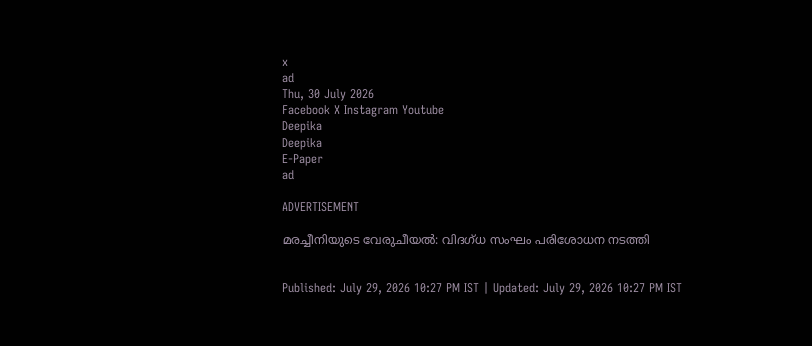x
ad
Thu, 30 July 2026
Facebook X Instagram Youtube
Deepika
Deepika
E-Paper
ad

ADVERTISEMENT

മരച്ചീനിയുടെ വേരുചീയല്‍: വിദഗ്ധ സംഘം പരിശോധന നടത്തി


Published: July 29, 2026 10:27 PM IST | Updated: July 29, 2026 10:27 PM IST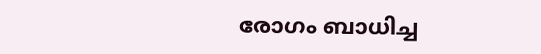രോഗം ബാധിച്ച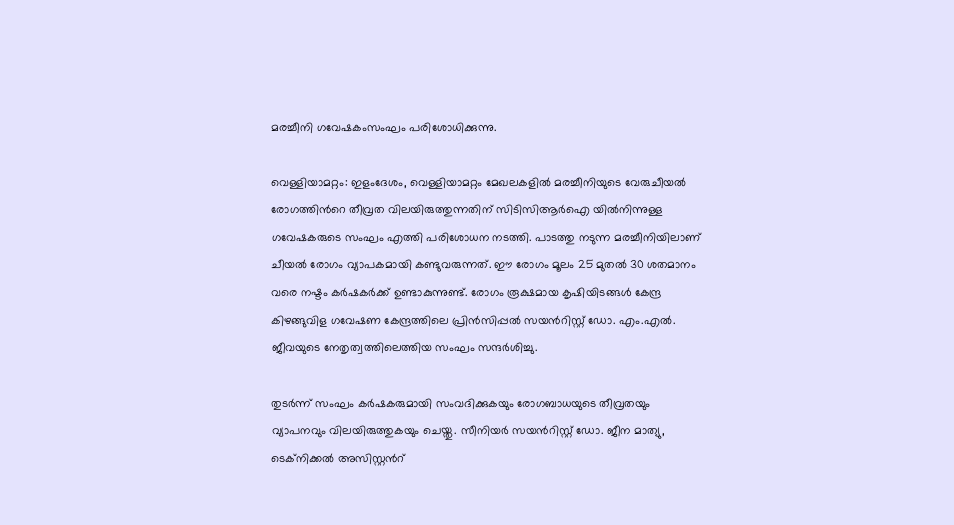മരച്ചീനി ഗവേഷകംസംഘം പരിശോധിക്കുന്നു.

വെള്ളിയാമറ്റം: ഇളംദേശം, വെള്ളിയാമറ്റം മേഖലകളില്‍ മരച്ചീനിയുടെ വേരുചീയല്‍ രോഗത്തിന്‍റെ തീവ്രത വിലയിരുത്തുന്നതിന് സിടിസിആര്‍ഐ യില്‍നിന്നുള്ള ഗവേഷകരുടെ സംഘം എത്തി പരിശോധന നടത്തി. പാടത്തു നടുന്ന മരച്ചീനിയിലാണ് ചീയല്‍ രോഗം വ്യാപകമായി കണ്ടുവരുന്നത്. ഈ രോഗം മൂലം 25 മുതല്‍ 30 ശതമാനം വരെ നഷ്ടം കര്‍ഷകര്‍ക്ക് ഉണ്ടാകുന്നുണ്ട്. രോഗം രൂക്ഷമായ കൃഷിയിടങ്ങള്‍ കേന്ദ്ര കിഴങ്ങുവിള ഗവേഷണ കേന്ദ്രത്തിലെ പ്രിന്‍സിപ്പല്‍ സയന്‍റിസ്റ്റ് ഡോ. എം.എല്‍. ജീവയുടെ നേതൃത്വത്തിലെത്തിയ സംഘം സന്ദര്‍ശിച്ചു.

തുടര്‍ന്ന് സംഘം കര്‍ഷകരുമായി സംവദിക്കുകയും രോഗബാധയുടെ തീവ്രതയും വ്യാപനവും വിലയിരുത്തുകയും ചെയ്തു. സീനിയര്‍ സയന്‍റിസ്റ്റ് ഡോ. ജീന മാത്യു, ടെക്‌നിക്കല്‍ അസിസ്റ്റന്‍റ്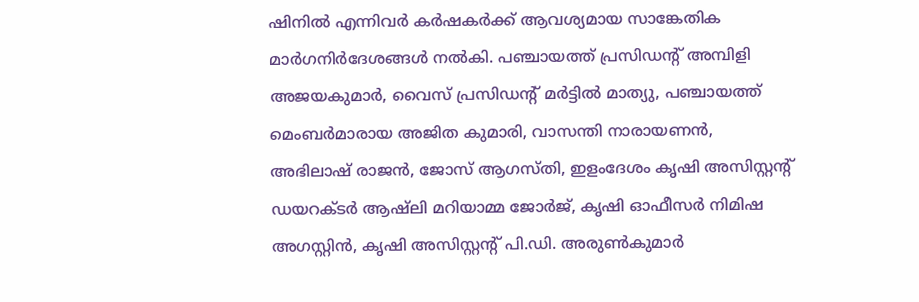ഷിനില്‍ എന്നിവര്‍ കര്‍ഷകര്‍ക്ക് ആവശ്യമായ സാങ്കേതിക മാര്‍ഗനിര്‍ദേശങ്ങള്‍ നല്‍കി. പഞ്ചായത്ത് പ്രസിഡന്‍റ് അമ്പിളി അജയകുമാര്‍, വൈസ് പ്രസിഡന്‍റ് മര്‍ട്ടില്‍ മാത്യു, പഞ്ചായത്ത് മെംബര്‍മാരായ അജിത കുമാരി, വാസന്തി നാരായണന്‍, അഭിലാഷ് രാജന്‍, ജോസ് ആഗസ്തി, ഇളംദേശം കൃഷി അസിസ്റ്റന്‍റ് ഡയറക്ടര്‍ ആഷ്‌ലി മറിയാമ്മ ജോര്‍ജ്, കൃഷി ഓഫീസര്‍ നിമിഷ അഗസ്റ്റിന്‍, കൃഷി അസിസ്റ്റന്‍റ് പി.ഡി. അരുണ്‍കുമാര്‍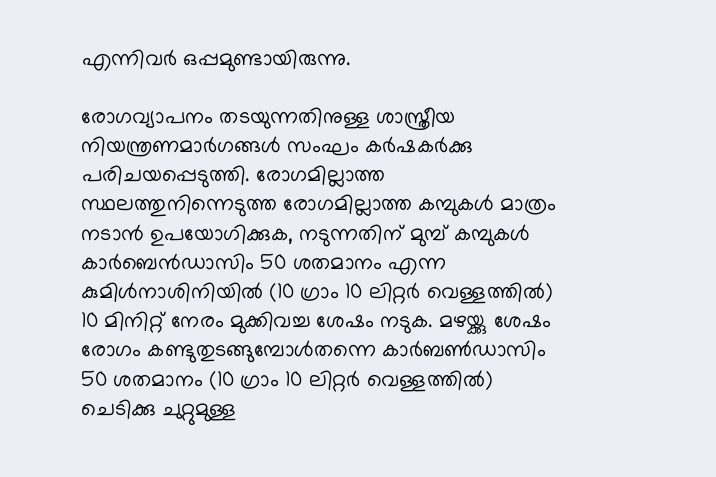എന്നിവര്‍ ഒപ്പമുണ്ടായിരുന്നു.

രോഗവ്യാപനം തടയുന്നതിനുള്ള ശാസ്ത്രീയ നിയന്ത്രണമാര്‍ഗങ്ങള്‍ സംഘം കര്‍ഷകര്‍ക്കു പരിചയപ്പെടുത്തി. രോഗമില്ലാത്ത സ്ഥലത്തുനിന്നെടുത്ത രോഗമില്ലാത്ത കമ്പുകള്‍ മാത്രം നടാന്‍ ഉപയോഗിക്കുക, നടുന്നതിന് മുമ്പ് കമ്പുകള്‍ കാര്‍ബെന്‍ഡാസിം 50 ശതമാനം എന്ന കുമിള്‍നാശിനിയില്‍ (10 ഗ്രാം 10 ലിറ്റര്‍ വെള്ളത്തില്‍) 10 മിനിറ്റ് നേരം മുക്കിവച്ച ശേഷം നടുക. മഴയ്ക്കു ശേഷം രോഗം കണ്ടുതുടങ്ങുമ്പോള്‍തന്നെ കാര്‍ബണ്‍ഡാസിം 50 ശതമാനം (10 ഗ്രാം 10 ലിറ്റര്‍ വെള്ളത്തില്‍) ചെടിക്കു ചുറ്റുമുള്ള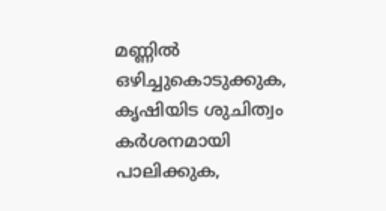മണ്ണില്‍ ഒഴിച്ചുകൊടുക്കുക, കൃഷിയിട ശുചിത്വം കര്‍ശനമായി പാലിക്കുക,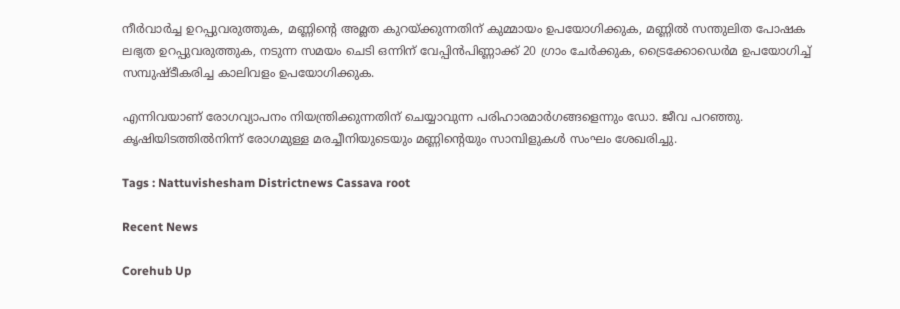നീര്‍വാര്‍ച്ച ഉറപ്പുവരുത്തുക, മണ്ണിന്‍റെ അമ്ലത കുറയ്ക്കുന്നതിന് കുമ്മായം ഉപയോഗിക്കുക, മണ്ണില്‍ സന്തുലിത പോഷക ലഭ്യത ഉറപ്പുവരുത്തുക, നടുന്ന സമയം ചെടി ഒന്നിന് വേപ്പിന്‍പിണ്ണാക്ക് 20 ഗ്രാം ചേര്‍ക്കുക, ട്രൈക്കോഡെര്‍മ ഉപയോഗിച്ച് സമ്പുഷ്ടീകരിച്ച കാലിവളം ഉപയോഗിക്കുക.

എന്നിവയാണ് രോഗവ്യാപനം നിയന്ത്രിക്കുന്നതിന് ചെയ്യാവുന്ന പരിഹാരമാര്‍ഗങ്ങളെന്നും ഡോ. ജീവ പറഞ്ഞു. കൃഷിയിടത്തില്‍നിന്ന് രോഗമുള്ള മരച്ചീനിയുടെയും മണ്ണിന്‍റെയും സാമ്പിളുകള്‍ സംഘം ശേഖരിച്ചു.

Tags : Nattuvishesham Districtnews Cassava root

Recent News

Corehub Up